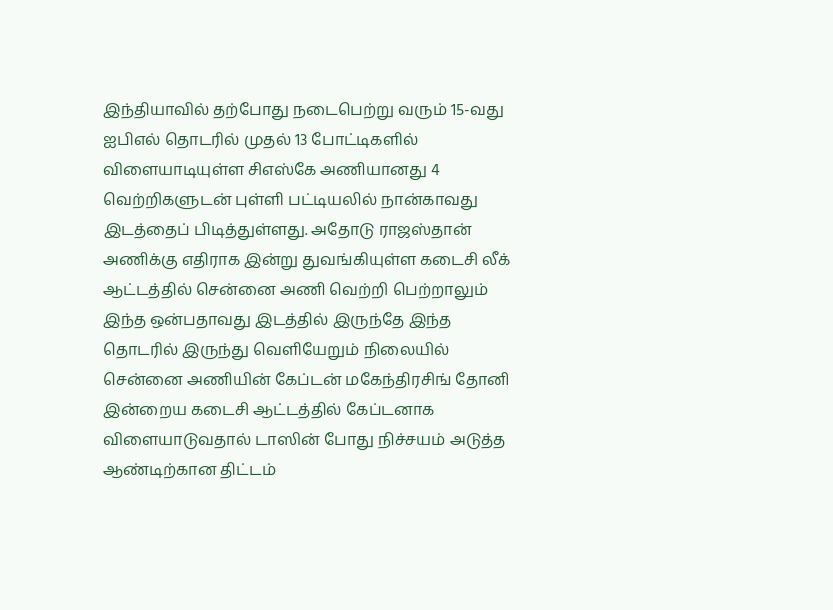இந்தியாவில் தற்போது நடைபெற்று வரும் 15-வது ஐபிஎல் தொடரில் முதல் 13 போட்டிகளில் விளையாடியுள்ள சிஎஸ்கே அணியானது 4 வெற்றிகளுடன் புள்ளி பட்டியலில் நான்காவது இடத்தைப் பிடித்துள்ளது. அதோடு ராஜஸ்தான் அணிக்கு எதிராக இன்று துவங்கியுள்ள கடைசி லீக் ஆட்டத்தில் சென்னை அணி வெற்றி பெற்றாலும் இந்த ஒன்பதாவது இடத்தில் இருந்தே இந்த தொடரில் இருந்து வெளியேறும் நிலையில் சென்னை அணியின் கேப்டன் மகேந்திரசிங் தோனி இன்றைய கடைசி ஆட்டத்தில் கேப்டனாக விளையாடுவதால் டாஸின் போது நிச்சயம் அடுத்த ஆண்டிற்கான திட்டம்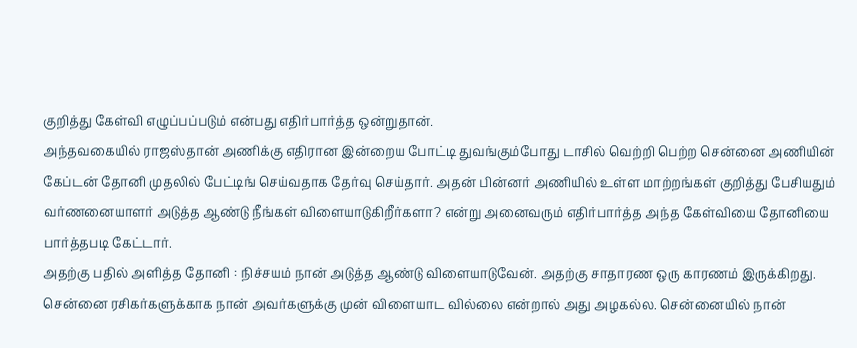குறித்து கேள்வி எழுப்பப்படும் என்பது எதிர்பார்த்த ஒன்றுதான்.
அந்தவகையில் ராஜஸ்தான் அணிக்கு எதிரான இன்றைய போட்டி துவங்கும்போது டாசில் வெற்றி பெற்ற சென்னை அணியின் கேப்டன் தோனி முதலில் பேட்டிங் செய்வதாக தேர்வு செய்தார். அதன் பின்னர் அணியில் உள்ள மாற்றங்கள் குறித்து பேசியதும் வர்ணனையாளர் அடுத்த ஆண்டு நீங்கள் விளையாடுகிறீர்களா? என்று அனைவரும் எதிர்பார்த்த அந்த கேள்வியை தோனியை பார்த்தபடி கேட்டார்.
அதற்கு பதில் அளித்த தோனி : நிச்சயம் நான் அடுத்த ஆண்டு விளையாடுவேன். அதற்கு சாதாரண ஒரு காரணம் இருக்கிறது. சென்னை ரசிகர்களுக்காக நான் அவர்களுக்கு முன் விளையாட வில்லை என்றால் அது அழகல்ல. சென்னையில் நான்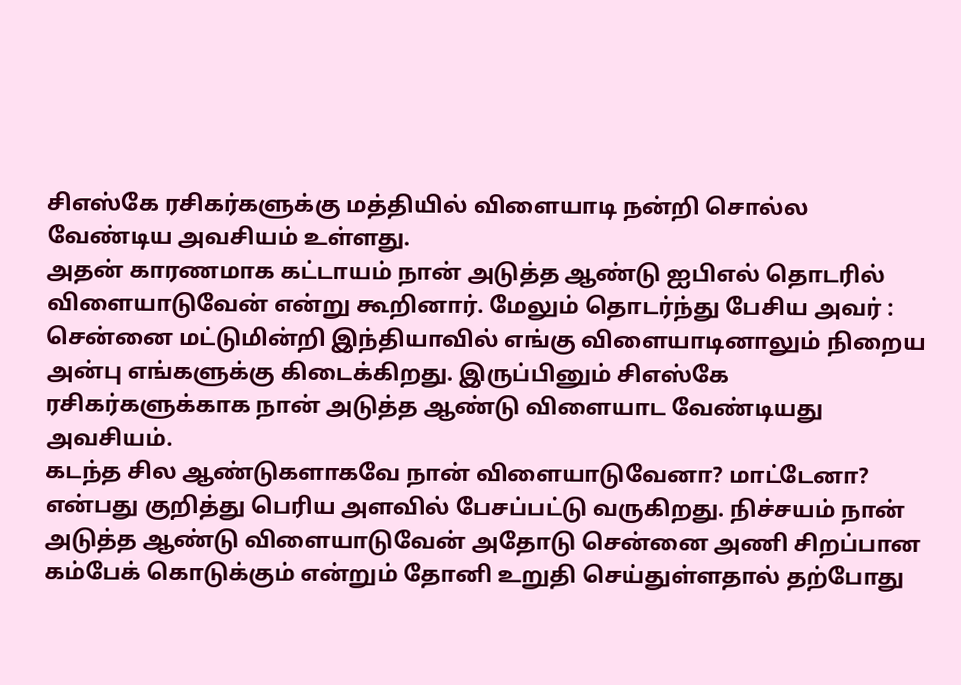சிஎஸ்கே ரசிகர்களுக்கு மத்தியில் விளையாடி நன்றி சொல்ல வேண்டிய அவசியம் உள்ளது.
அதன் காரணமாக கட்டாயம் நான் அடுத்த ஆண்டு ஐபிஎல் தொடரில் விளையாடுவேன் என்று கூறினார். மேலும் தொடர்ந்து பேசிய அவர் : சென்னை மட்டுமின்றி இந்தியாவில் எங்கு விளையாடினாலும் நிறைய அன்பு எங்களுக்கு கிடைக்கிறது. இருப்பினும் சிஎஸ்கே ரசிகர்களுக்காக நான் அடுத்த ஆண்டு விளையாட வேண்டியது அவசியம்.
கடந்த சில ஆண்டுகளாகவே நான் விளையாடுவேனா? மாட்டேனா? என்பது குறித்து பெரிய அளவில் பேசப்பட்டு வருகிறது. நிச்சயம் நான் அடுத்த ஆண்டு விளையாடுவேன் அதோடு சென்னை அணி சிறப்பான கம்பேக் கொடுக்கும் என்றும் தோனி உறுதி செய்துள்ளதால் தற்போது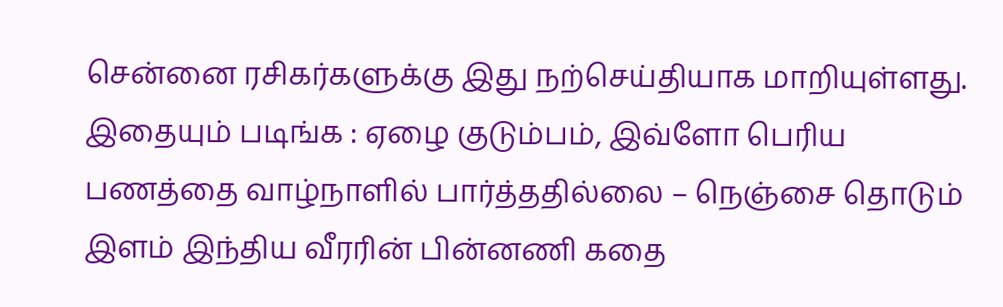சென்னை ரசிகர்களுக்கு இது நற்செய்தியாக மாறியுள்ளது.
இதையும் படிங்க : ஏழை குடும்பம், இவ்ளோ பெரிய பணத்தை வாழ்நாளில் பார்த்ததில்லை – நெஞ்சை தொடும் இளம் இந்திய வீரரின் பின்னணி கதை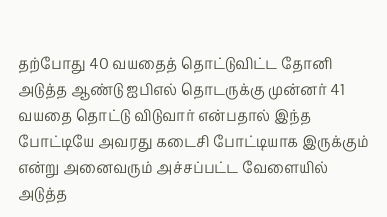தற்போது 40 வயதைத் தொட்டுவிட்ட தோனி அடுத்த ஆண்டு ஐபிஎல் தொடருக்கு முன்னர் 41 வயதை தொட்டு விடுவார் என்பதால் இந்த போட்டியே அவரது கடைசி போட்டியாக இருக்கும் என்று அனைவரும் அச்சப்பட்ட வேளையில் அடுத்த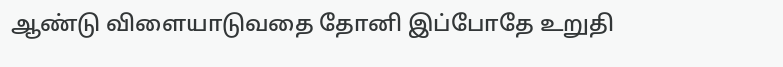ஆண்டு விளையாடுவதை தோனி இப்போதே உறுதி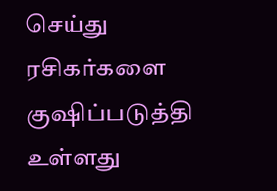செய்து ரசிகர்களை குஷிப்படுத்தி உள்ளது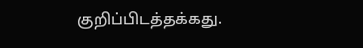குறிப்பிடத்தக்கது.